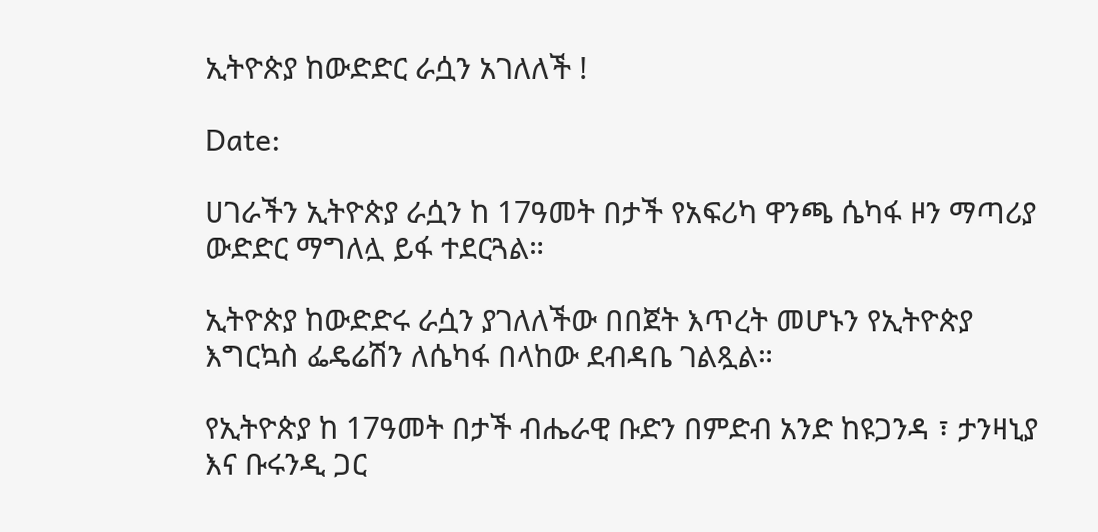ኢትዮጵያ ከውድድር ራሷን አገለለች !

Date:

ሀገራችን ኢትዮጵያ ራሷን ከ 17ዓመት በታች የአፍሪካ ዋንጫ ሴካፋ ዞን ማጣሪያ ውድድር ማግለሏ ይፋ ተደርጓል።

ኢትዮጵያ ከውድድሩ ራሷን ያገለለችው በበጀት እጥረት መሆኑን የኢትዮጵያ እግርኳስ ፌዴሬሽን ለሴካፋ በላከው ደብዳቤ ገልጿል።

የኢትዮጵያ ከ 17ዓመት በታች ብሔራዊ ቡድን በምድብ አንድ ከዩጋንዳ ፣ ታንዛኒያ እና ቡሩንዲ ጋር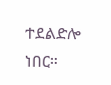ተደልድሎ ነበር።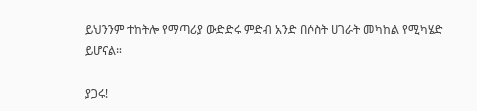ይህንንም ተከትሎ የማጣሪያ ውድድሩ ምድብ አንድ በሶስት ሀገራት መካከል የሚካሄድ ይሆናል።

ያጋሩ!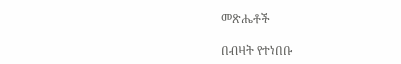መጽሔቶች

በብዛት የተነበቡ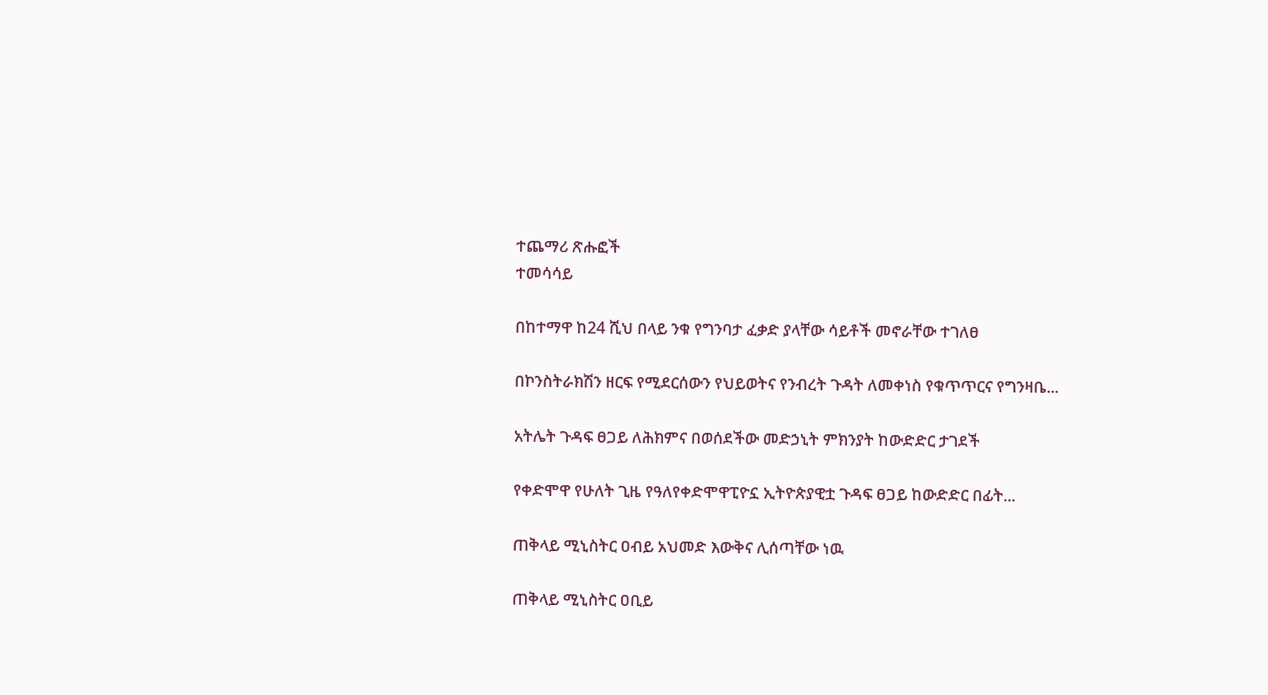ተጨማሪ ጽሑፎች
ተመሳሳይ

በከተማዋ ከ24 ሺህ በላይ ንቁ የግንባታ ፈቃድ ያላቸው ሳይቶች መኖራቸው ተገለፀ

በኮንስትራክሽን ዘርፍ የሚደርሰውን የህይወትና የንብረት ጉዳት ለመቀነስ የቁጥጥርና የግንዛቤ...

አትሌት ጉዳፍ ፀጋይ ለሕክምና በወሰደችው መድኃኒት ምክንያት ከውድድር ታገደች

የቀድሞዋ የሁለት ጊዜ የዓለየቀድሞዋፒዮኗ ኢትዮጵያዊቷ ጉዳፍ ፀጋይ ከውድድር በፊት...

ጠቅላይ ሚኒስትር ዐብይ አህመድ እውቅና ሊሰጣቸው ነዉ

ጠቅላይ ሚኒስትር ዐቢይ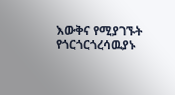እውቅና የሚያገኙት የጎርጎርጎረሳዉያኑ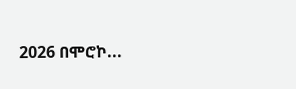2026 በሞሮኮ...